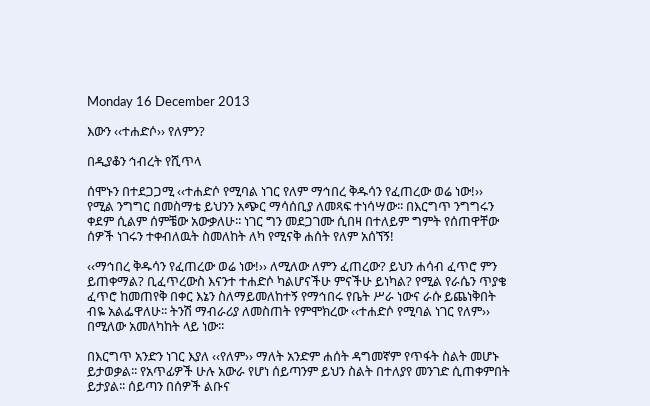Monday 16 December 2013

እውን ‹‹ተሐድሶ›› የለምን?

በዲያቆን ኅብረት የሺጥላ

ሰሞኑን በተደጋጋሚ ‹‹ተሐድሶ የሚባል ነገር የለም ማኅበረ ቅዱሳን የፈጠረው ወሬ ነው!›› የሚል ንግግር በመስማቴ ይህንን አጭር ማሳሰቢያ ለመጻፍ ተነሳሣው፡፡ በእርግጥ ንግግሩን ቀደም ሲልም ሰምቼው አውቃለሁ፡፡ ነገር ግን መደጋገሙ ሲበዛ በተለይም ግምት የሰጠዋቸው ሰዎች ነገሩን ተቀብለዉት ስመለከት ለካ የሚናቅ ሐሰት የለም አሰኘኝ!

‹‹ማኅበረ ቅዱሳን የፈጠረው ወሬ ነው!›› ለሚለው ለምን ፈጠረው? ይህን ሐሳብ ፈጥሮ ምን ይጠቀማል? ቢፈጥረውስ እናንተ ተሐድሶ ካልሆናችሁ ምናችሁ ይነካል? የሚል የራሴን ጥያቄ ፈጥሮ ከመጠየቅ በቀር እኔን ስለማይመለከተኝ የማኅበሩ የቤት ሥራ ነውና ራሱ ይጨነቅበት ብዬ አልፌዋለሁ፡፡ ትንሽ ማብራሪያ ለመስጠት የምሞክረው ‹‹ተሐድሶ የሚባል ነገር የለም›› በሚለው አመለካከት ላይ ነው፡፡

በእርግጥ አንድን ነገር እያለ ‹‹የለም›› ማለት አንድም ሐሰት ዳግመኛም የጥፋት ስልት መሆኑ ይታወቃል፡፡ የአጥፊዎች ሁሉ አውራ የሆነ ሰይጣንም ይህን ስልት በተለያየ መንገድ ሲጠቀምበት ይታያል፡፡ ሰይጣን በሰዎች ልቡና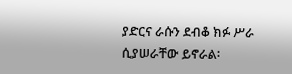ያድርና ራሱን ደብቆ ክፉ ሥራ ሲያሠራቸው ይኖራል፡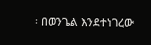፡ በወንጌል እንደተነገረው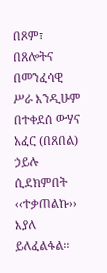በጾም፣ በጸሎትና በመንፈሳዊ ሥራ እንዲሁም በተቀደሰ ውሃና አፈር (በጸበል) ኃይሉ ሲደክምበት ‹‹ተቃጠልኩ›› እያለ ይለፈልፋል፡፡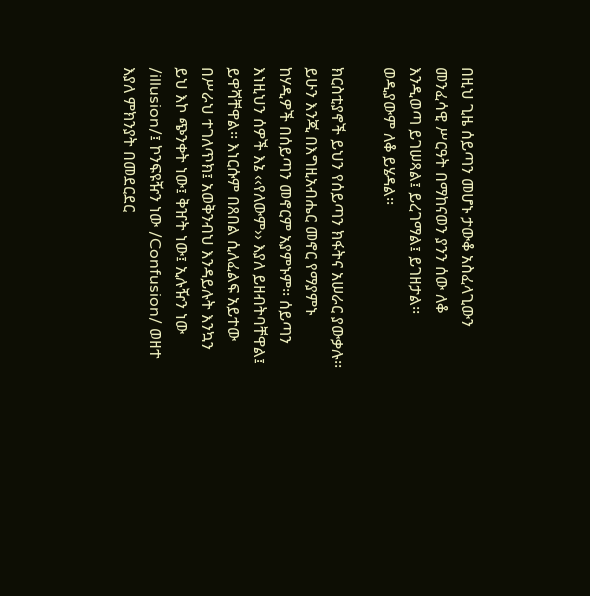በዚህ ጊዜ ሰይጣን መሆኑ ታውቆ አስፈላጊውን መንፈሳዊ ሥርዓት በማከናወን ያንን ሰው ለቆ እንዲወጣ ይገሠጻል፤ ይረገማል፤ ይገዘታል፡፡ ወዲያውም ለቆ ይሄዳል፡፡

ክርስቲያኖች ይህን የሰይጣን ክፋትና አሠራር ያውቃሉ፡፡ ይሁን እንጂ በእግዚአብሔር መኖር የማያምኑ ከሃዲዎች በሰይጣን መኖርም አያምኑም፡፡ ሰይጣን እነዚህን ሰዎች እኔ ‹‹የለውም›› እያለ ይዘብትባቸዋል፤ ይዋሻቸዋል፡፡ እነርሱም በጸበል ሲለፈልፍ አይተው በሥራህ ተገለጥክ፤ አወቅንብህ እንዳይሉት እንኳን ይህ እኮ ጭንቀት ነው፤ ቅዠት ነው፤ ኢሉዥን ነው /illusion/፤ ኮንፍዩዥን ነው /Confusion/ ወዘተ እያለ ምክንያት በመደርደር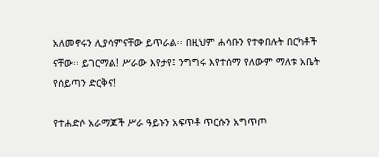አለመኖሩን ሊያሳምናቸው ይጥራል፡፡ በዚህም ሐሳቡን የተቀበሉት በርካቶች ናቸው፡፡ ይገርማል! ሥራው እየታየ፤ ንግግሩ እየተሰማ የለውም ማለቱ አቤት የሰይጣን ድርቅና!

የተሐድሶ አራማጆች ሥራ ዓይኑን አፍጥቶ ጥርሱን አግጥጦ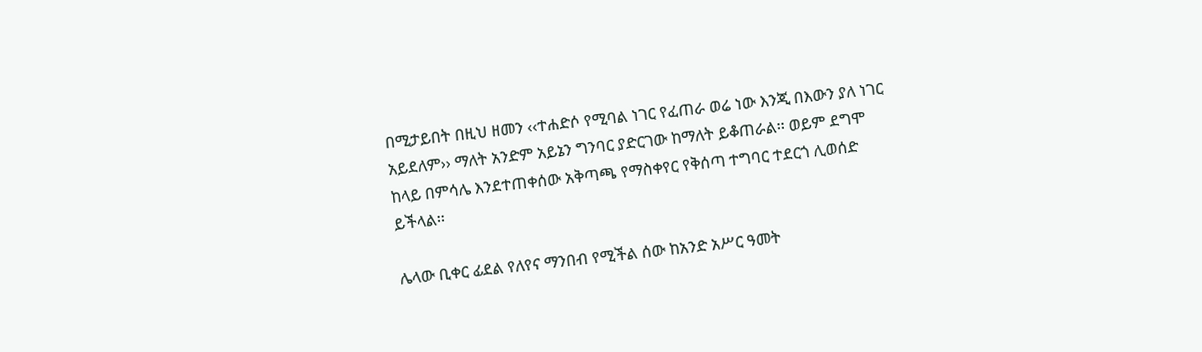በሚታይበት በዚህ ዘመን ‹‹ተሐድሶ የሚባል ነገር የፈጠራ ወሬ ነው እንጂ በእውን ያለ ነገር አይደለም›› ማለት አንድም አይኔን ግንባር ያድርገው ከማለት ይቆጠራል፡፡ ወይም ደግሞ ከላይ በምሳሌ እንደተጠቀሰው አቅጣጫ የማስቀየር የቅሰጣ ተግባር ተደርጎ ሊወሰድ ይችላል፡፡

ሌላው ቢቀር ፊደል የለየና ማንበብ የሚችል ሰው ከአንድ አሥር ዓመት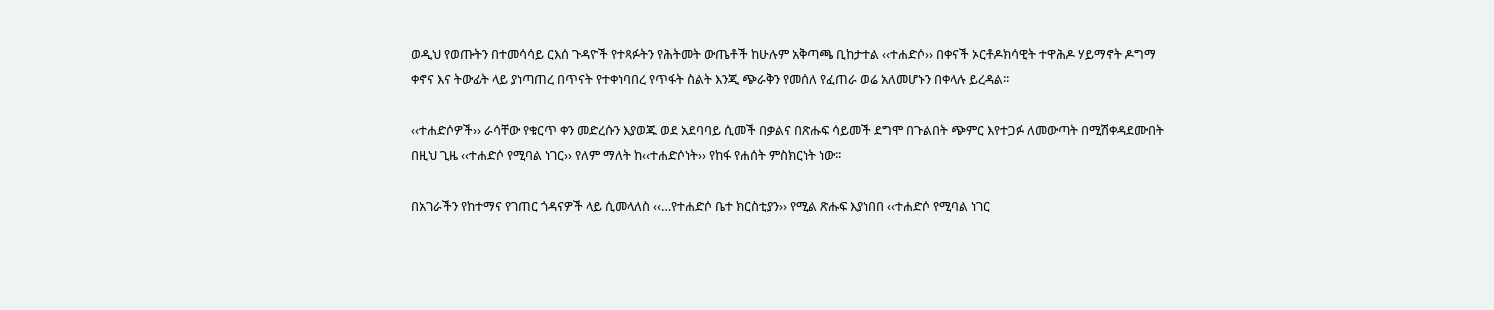ወዲህ የወጡትን በተመሳሳይ ርእሰ ጉዳዮች የተጻፉትን የሕትመት ውጤቶች ከሁሉም አቅጣጫ ቢከታተል ‹‹ተሐድሶ›› በቀናች ኦርቶዶክሳዊት ተዋሕዶ ሃይማኖት ዶግማ ቀኖና እና ትውፊት ላይ ያነጣጠረ በጥናት የተቀነባበረ የጥፋት ስልት እንጂ ጭራቅን የመሰለ የፈጠራ ወሬ አለመሆኑን በቀላሉ ይረዳል፡፡

‹‹ተሐድሶዎች›› ራሳቸው የቁርጥ ቀን መድረሱን እያወጁ ወደ አደባባይ ሲመች በቃልና በጽሑፍ ሳይመች ደግሞ በጉልበት ጭምር እየተጋፉ ለመውጣት በሚሽቀዳደሙበት በዚህ ጊዜ ‹‹ተሐድሶ የሚባል ነገር›› የለም ማለት ከ‹‹ተሐድሶነት›› የከፋ የሐሰት ምስክርነት ነው፡፡

በአገራችን የከተማና የገጠር ጎዳናዎች ላይ ሲመላለስ ‹‹…የተሐድሶ ቤተ ክርስቲያን›› የሚል ጽሑፍ እያነበበ ‹‹ተሐድሶ የሚባል ነገር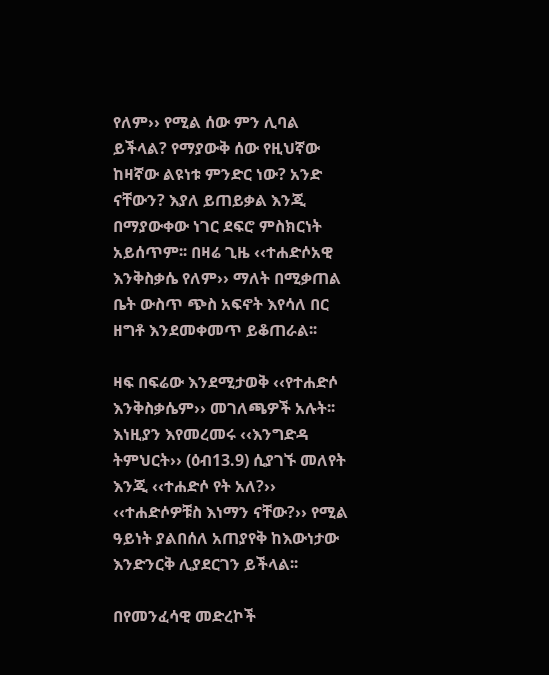የለም›› የሚል ሰው ምን ሊባል ይችላል? የማያውቅ ሰው የዚህኛው ከዛኛው ልዩነቱ ምንድር ነው? አንድ ናቸውን? እያለ ይጠይቃል እንጂ በማያውቀው ነገር ደፍሮ ምስክርነት አይሰጥም፡፡ በዛሬ ጊዜ ‹‹ተሐድሶአዊ እንቅስቃሴ የለም›› ማለት በሚቃጠል ቤት ውስጥ ጭስ አፍኖት እየሳለ በር ዘግቶ እንደመቀመጥ ይቆጠራል፡፡

ዛፍ በፍሬው እንደሚታወቅ ‹‹የተሐድሶ እንቅስቃሴም›› መገለጫዎች አሉት፡፡ እነዚያን እየመረመሩ ‹‹እንግድዳ ትምህርት›› (ዕብ13.9) ሲያገኙ መለየት እንጂ ‹‹ተሐድሶ የት አለ?›› ‹‹ተሐድሶዎቹስ እነማን ናቸው?›› የሚል ዓይነት ያልበሰለ አጠያየቅ ከእውነታው እንድንርቅ ሊያደርገን ይችላል፡፡

በየመንፈሳዊ መድረኮች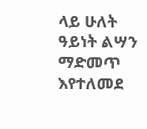ላይ ሁለት ዓይነት ልሣን ማድመጥ እየተለመደ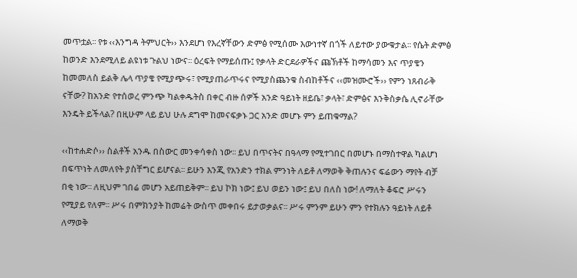መጥቷል፡፡ የቱ ‹‹እንግዳ ትምህርት›› እንደሆነ የእረኛቸውን ድምፅ የሚሰሙ እውነተኛ በጎች ለይተው ያውቁታል፡፡ የሴት ድምፅ ከወንድ እንደሚለይ ልዩነቱ ጉልህ ነውና፡፡ ዕረፍት የማይሰጡ፤ የቃላት ድርደራዎችና ጩኽቶች ከማሳመን እና ጥያቄን ከመመለስ ይልቅ ሌላ ጥያቄ የሚያጭሩ፣ የሚያጠራጥሩና የሚያስጨንቁ ስብከቶችና ‹‹መዝሙሮች›› የምን ነጸብራቅ ናቸው? ከአንድ የተሰወረ ምንጭ ካልቀዱትስ በቀር ብዙ ሰዎች አንድ ዓይነት ዘይቤ፣ ቃላት፣ ድምፅና እንቅስቃሴ ሊኖራቸው እንዴት ይችላል? በዚሁም ላይ ይህ ሁሉ ደግሞ ከመናፍቃኑ ጋር አንድ መሆኑ ምን ይጠቁማል?

‹‹ከተሐድሶ›› ስልቶች አንዱ በስውር መንቀሳቀስ ነው፡፡ ይህ በጥናትና በዓላማ የሚተገበር በመሆኑ በማስተዋል ካልሆነ በፍጥነት ለመለየት ያስቸግር ይሆናል፡፡ ይሁን እንጂ የአንድን ተክል ምንነት ለይቶ ለማወቅ ቅጠሉንና ፍሬውን ማየት ብቻ በቂ ነው፡፡ ለዚህም ገበሬ መሆን አይጠይቅም፡፡ ይህ ኮክ ነው፤ ይህ ወይን ነው፤ ይህ በለስ ነው! ለማለት ቆፍሮ ሥሩን የሚያይ የለም፡፡ ሥሩ በምክንያት ከመሬት ውስጥ መቀበሩ ይታወቃልና፡፡ ሥሩ ምንም ይሁን ምን የተክሉን ዓይነት ለይቶ ለማወቅ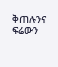ቅጠሉንና ፍሬውን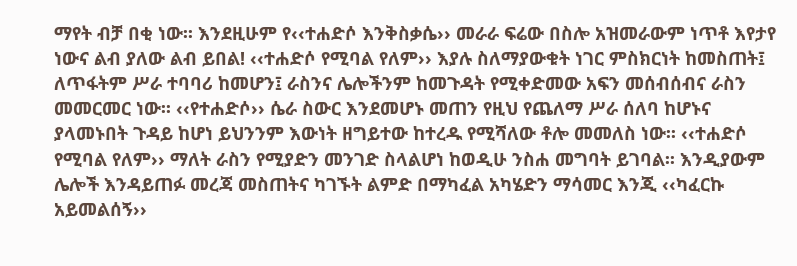ማየት ብቻ በቂ ነው፡፡ እንደዚሁም የ‹‹ተሐድሶ እንቅስቃሴ›› መራራ ፍሬው በስሎ አዝመራውም ነጥቶ እየታየ ነውና ልብ ያለው ልብ ይበል! ‹‹ተሐድሶ የሚባል የለም›› እያሉ ስለማያውቁት ነገር ምስክርነት ከመስጠት፤ ለጥፋትም ሥራ ተባባሪ ከመሆን፤ ራስንና ሌሎችንም ከመጉዳት የሚቀድመው አፍን መሰብሰብና ራስን መመርመር ነው፡፡ ‹‹የተሐድሶ›› ሴራ ስውር እንደመሆኑ መጠን የዚህ የጨለማ ሥራ ሰለባ ከሆኑና ያላመኑበት ጉዳይ ከሆነ ይህንንም እውነት ዘግይተው ከተረዱ የሚሻለው ቶሎ መመለስ ነው፡፡ ‹‹ተሐድሶ የሚባል የለም›› ማለት ራስን የሚያድን መንገድ ስላልሆነ ከወዲሁ ንስሐ መግባት ይገባል፡፡ እንዲያውም ሌሎች እንዳይጠፉ መረጃ መስጠትና ካገኙት ልምድ በማካፈል አካሄድን ማሳመር እንጂ ‹‹ካፈርኩ አይመልሰኝ››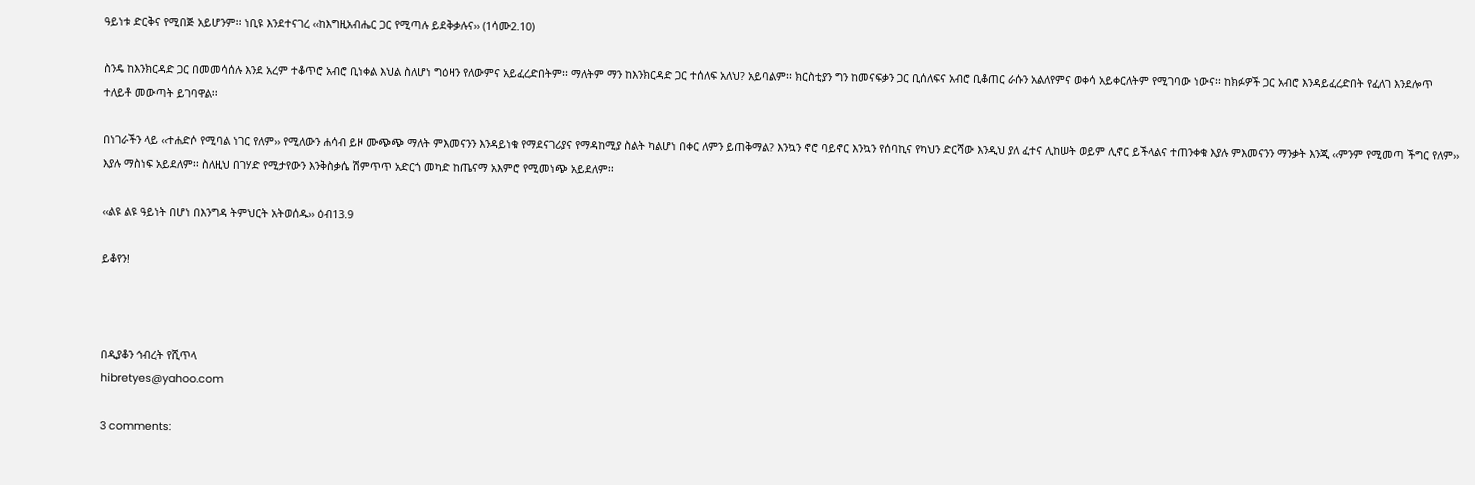ዓይነቱ ድርቅና የሚበጅ አይሆንም፡፡ ነቢዩ እንደተናገረ ‹‹ከእግዚአብሔር ጋር የሚጣሉ ይደቅቃሉና›› (1ሳሙ2.10)

ስንዴ ከእንክርዳድ ጋር በመመሳሰሉ እንደ አረም ተቆጥሮ አብሮ ቢነቀል እህል ስለሆነ ግዕዛን የለውምና አይፈረድበትም፡፡ ማለትም ማን ከእንክርዳድ ጋር ተሰለፍ አለህ? አይባልም፡፡ ክርስቲያን ግን ከመናፍቃን ጋር ቢሰለፍና አብሮ ቢቆጠር ራሱን አልለየምና ወቀሳ አይቀርለትም የሚገባው ነውና፡፡ ከክፉዎች ጋር አብሮ እንዳይፈረድበት የፈለገ እንደሎጥ ተለይቶ መውጣት ይገባዋል፡፡

በነገራችን ላይ ‹‹ተሐድሶ የሚባል ነገር የለም›› የሚለውን ሐሳብ ይዞ ሙጭጭ ማለት ምእመናንን እንዳይነቁ የማደናገሪያና የማዳከሚያ ስልት ካልሆነ በቀር ለምን ይጠቅማል? እንኳን ኖሮ ባይኖር እንኳን የሰባኪና የካህን ድርሻው እንዲህ ያለ ፈተና ሊከሠት ወይም ሊኖር ይችላልና ተጠንቀቁ እያሉ ምእመናንን ማንቃት እንጂ ‹‹ምንም የሚመጣ ችግር የለም›› እያሉ ማስነፍ አይደለም፡፡ ስለዚህ በገሃድ የሚታየውን እንቅስቃሴ ሽምጥጥ አድርጎ መካድ ከጤናማ አእምሮ የሚመነጭ አይደለም፡፡

‹‹ልዩ ልዩ ዓይነት በሆነ በእንግዳ ትምህርት አትወሰዱ›› ዕብ13.9

ይቆየን!



በዲያቆን ኅብረት የሺጥላ
hibretyes@yahoo.com

3 comments: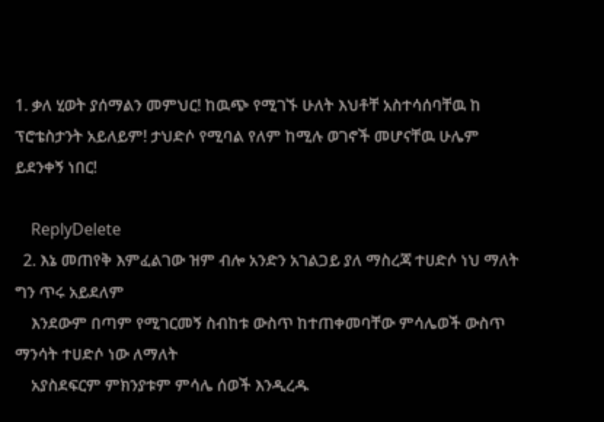1. ቃለ ሂወት ያሰማልን መምህር! ከዉጭ የሚገኙ ሁለት እህቶቸ አስተሳሰባቸዉ ከ ፕሮቴስታንት አይለይም! ታህድሶ የሚባል የለም ከሚሉ ወገኖች መሆናቸዉ ሁሌም ይደንቀኝ ነበር!

    ReplyDelete
  2. እኔ መጠየቅ እምፈልገው ዝም ብሎ አንድን አገልጋይ ያለ ማስረጃ ተሀድሶ ነህ ማለት ግን ጥሩ አይደለም
    እንደውም በጣም የሚገርመኝ ስብከቱ ውስጥ ከተጠቀመባቸው ምሳሌወች ውስጥ ማንሳት ተሀድሶ ነው ለማለት
    አያስደፍርም ምክንያቱም ምሳሌ ሰወች እንዲረዱ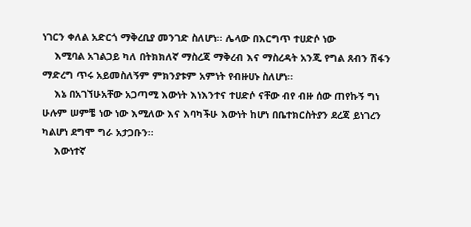ነገርን ቀለል አድርጎ ማቅረቢያ መንገድ ስለሆነ፡፡ ሌላው በእርግጥ ተሀድሶ ነው
    እሚባል አገልጋይ ካለ በትክክለኛ ማስረጃ ማቅረብ እና ማስረዳት አንጂ የግል ጸብን ሽፋን ማድረግ ጥሩ አይመስለኝም ምክንያቱም አምነት የብዙሀኑ ስለሆነ፡፡
    እኔ በአገኘሁአቸው አጋጣሚ እውነት እነእንተና ተሀድሶ ናቸው ብየ ብዙ ሰው ጠየኩኝ ግነ ሁሉም ሠምቼ ነው ነው እሚለው እና እባካችሁ እውነት ከሆነ በቤተክርስትያን ደረጃ ይነገረን ካልሆነ ደግሞ ግራ አታጋቡን፡፡
    እውነተኛ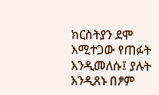ክርስትያን ደሞ እሚተጋው የጠፉት እንዲመለሱ፤ ያሉት እንዲጸኑ በፆም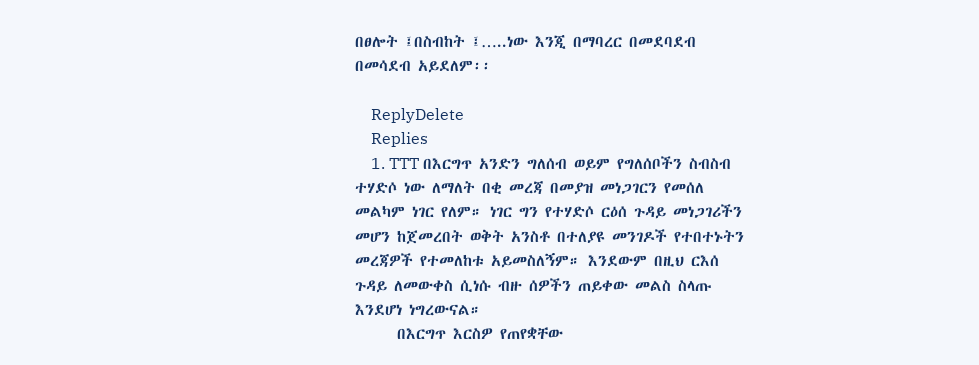በፀሎት ፤በስብከት ፤…..ነው እንጂ በማባረር በመደባደብ በመሳደብ አይደለም፡፡

    ReplyDelete
    Replies
    1. TTT በእርግጥ አንድን ግለሰብ ወይም የግለሰቦችን ስብስብ ተሃድሶ ነው ለማለት በቂ መረጃ በመያዝ መነጋገርን የመሰለ መልካም ነገር የለም። ነገር ግን የተሃድሶ ርዕሰ ጉዳይ መነጋገሪችን መሆን ከጀመረበት ወቅት አንስቶ በተለያዩ መንገዶች የተበተኑትን መረጃዎች የተመለከቱ አይመስለኝም። እንደውም በዚህ ርእሰ ጉዳይ ለመውቀስ ሲነሱ ብዙ ሰዎችን ጠይቀው መልስ ስላጡ እንደሆነ ነግረውናል።
      በእርግጥ እርስዎ የጠየቋቸው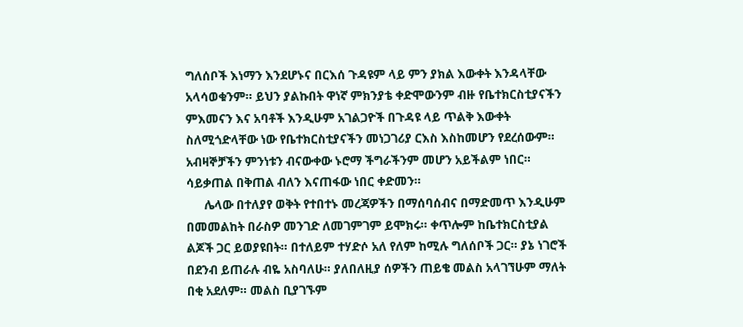ግለሰቦች እነማን እንደሆኑና በርእሰ ጉዳዩም ላይ ምን ያክል እውቀት እንዳላቸው አላሳወቁንም። ይህን ያልኩበት ዋነኛ ምክንያቴ ቀድሞውንም ብዙ የቤተክርስቲያናችን ምእመናን እና አባቶች እንዲሁም አገልጋዮች በጉዳዩ ላይ ጥልቅ እውቀት ስለሚጎድላቸው ነው የቤተክርስቲያናችን መነጋገሪያ ርእስ እስከመሆን የደረሰውም። አብዛኞቻችን ምንነቱን ብናውቀው ኑሮማ ችግራችንም መሆን አይችልም ነበር። ሳይቃጠል በቅጠል ብለን እናጠፋው ነበር ቀድመን።
      ሌላው በተለያየ ወቅት የተበተኑ መረጃዎችን በማሰባሰብና በማድመጥ እንዲሁም በመመልከት በራስዎ መንገድ ለመገምገም ይሞክሩ። ቀጥሎም ከቤተክርስቲያል ልጆች ጋር ይወያዩበት። በተለይም ተሃድሶ አለ የለም ከሚሉ ግለሰቦች ጋር። ያኔ ነገሮች በደንብ ይጠራሉ ብዬ አስባለሁ። ያለበለዚያ ሰዎችን ጠይቄ መልስ አላገኘሁም ማለት በቂ አደለም። መልስ ቢያገኙም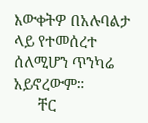እውቀትዎ በአሉባልታ ላይ የተመሰረተ ሰለሚሆን ጥንካሬ አይኖረውም።
      ቸር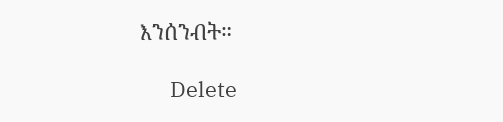እንሰንብት።

      Delete